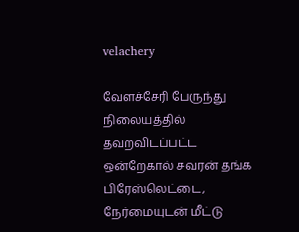velachery

வேளச்சேரி பேருந்து நிலையத்தில் தவறவிடப்பட்ட ஒன்றேகால் சவரன் தங்க பிரேஸ்லெட்டை, நேர்மையுடன் மீட்டு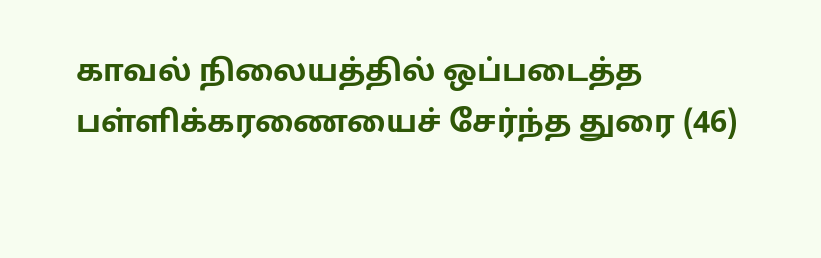காவல் நிலையத்தில் ஒப்படைத்த பள்ளிக்கரணையைச் சேர்ந்த துரை (46)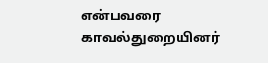என்பவரை காவல்துறையினர்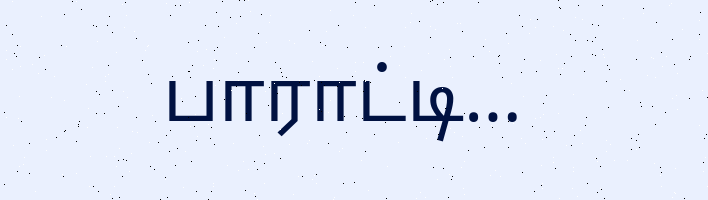பாராட்டி…